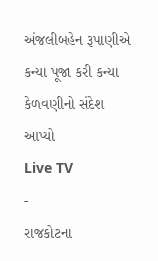અંજલીબહેન રૂપાણીએ કન્યા પૂજા કરી કન્યા કેળવણીનો સંદેશ આપ્યો
Live TV
-
રાજકોટના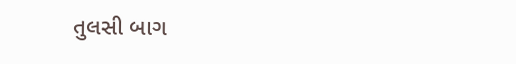તુલસી બાગ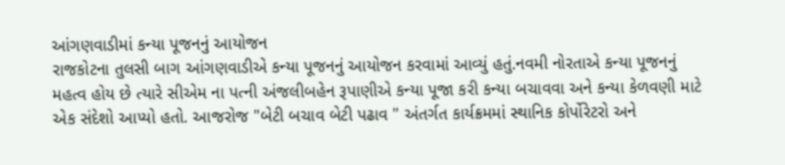આંગણવાડીમાં કન્યા પૂજનનું આયોજન
રાજકોટના તુલસી બાગ આંગણવાડીએ કન્યા પૂજનનું આયોજન કરવામાં આવ્યું હતું.નવમી નોરતાએ કન્યા પૂજનનું મહત્વ હોય છે ત્યારે સીએમ ના પત્ની અંજલીબહેન રૂપાણીએ કન્યા પૂજા કરી કન્યા બચાવવા અને કન્યા કેળવણી માટે એક સંદેશો આપ્યો હતો. આજરોજ "બેટી બચાવ બેટી પઢાવ " અંતર્ગત કાર્યક્રમમાં સ્થાનિક કોર્પોરેટરો અને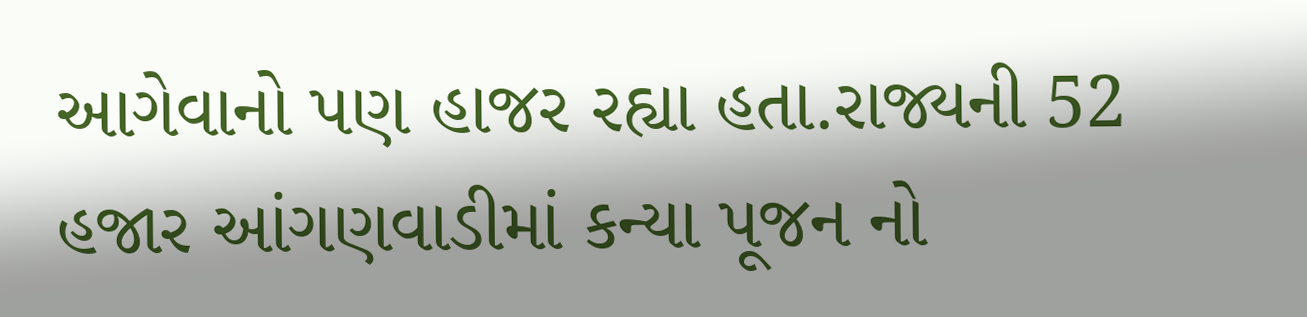આગેવાનો પણ હાજર રહ્યા હતા.રાજ્યની 52 હજાર આંગણવાડીમાં કન્યા પૂજન નો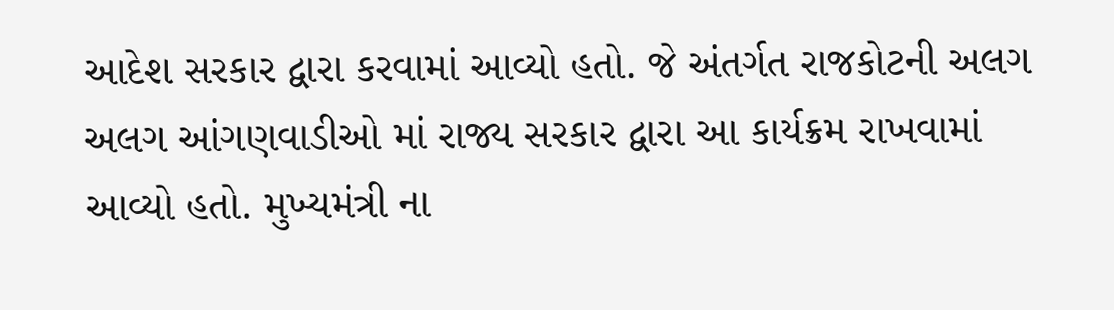આદેશ સરકાર દ્વારા કરવામાં આવ્યો હતો. જે અંતર્ગત રાજકોટની અલગ અલગ આંગણવાડીઓ માં રાજ્ય સરકાર દ્વારા આ કાર્યક્રમ રાખવામાં આવ્યો હતો. મુખ્યમંત્રી ના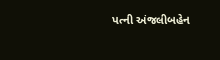પત્ની અંજલીબહેન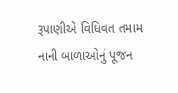રૂપાણીએ વિધિવત તમામ નાની બાળાઓનું પૂજન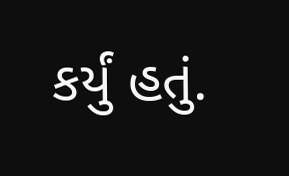કર્યું હતું.